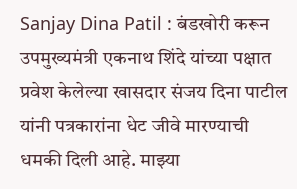Sanjay Dina Patil : बंडखोरी करून उपमुख्यमंत्री एकनाथ शिंदे यांच्या पक्षात प्रवेश केलेल्या खासदार संजय दिना पाटील यांनी पत्रकारांना धेट जीवे मारण्याची धमकी दिली आहे. माझ्या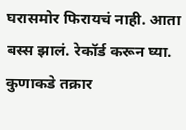घरासमोर फिरायचं नाही. आता बस्स झालं. रेकॉर्ड करून घ्या. कुणाकडे तक्रार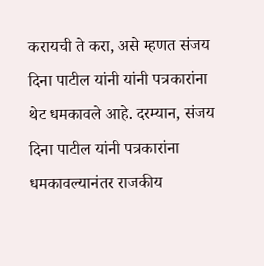करायची ते करा, असे म्हणत संजय दिना पाटील यांनी यांनी पत्रकारांना थेट धमकावले आहे. दरम्यान, संजय दिना पाटील यांनी पत्रकारांना धमकावल्यानंतर राजकीय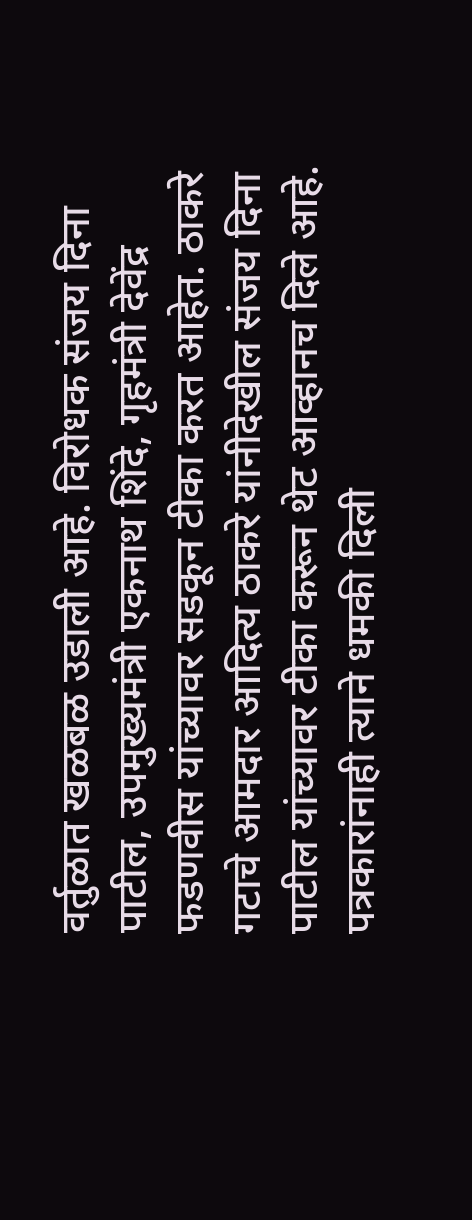वर्तुळात खळबळ उडाली आहे. विरोधक संजय दिना पाटील, उपमुख्यमंत्री एकनाथ शिंदे, गृहमंत्री देवेंद्र फडणवीस यांच्यावर सडकून टीका करत आहेत. ठाकरे गटाचे आमदार आदित्य ठाकरे यांनीदेखील संजय दिना पाटील यांच्यावर टीका करून थेट आव्हानच दिले आहे.
पत्रकारांनाही त्याने धमकी दिली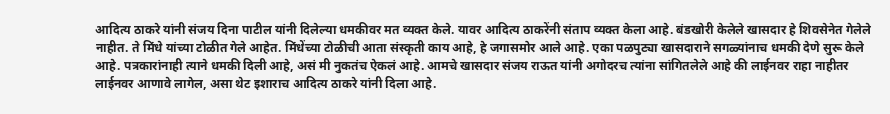आदित्य ठाकरे यांनी संजय दिना पाटील यांनी दिलेल्या धमकीवर मत व्यक्त केले. यावर आदित्य ठाकरेंनी संताप व्यक्त केला आहे. बंडखोरी केलेले खासदार हे शिवसेनेत गेलेले नाहीत. ते मिंधे यांच्या टोळीत गेले आहेत. मिंधेंच्या टोळीची आता संस्कृती काय आहे, हे जगासमोर आले आहे. एका पळपुट्या खासदाराने सगळ्यांनाच धमकी देणे सुरू केले आहे. पत्रकारांनाही त्याने धमकी दिली आहे, असं मी नुकतंच ऐकलं आहे. आमचे खासदार संजय राऊत यांनी अगोदरच त्यांना सांगितलेले आहे की लाईनवर राहा नाहीतर लाईनवर आणावे लागेल, असा थेट इशाराच आदित्य ठाकरे यांनी दिला आहे.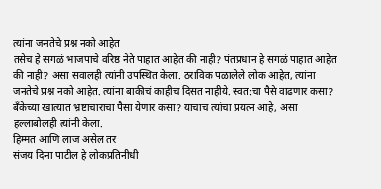त्यांना जनतेचे प्रश्न नको आहेत
तसेच हे सगळं भाजपाचे वरिष्ठ नेते पाहात आहेत की नाही? पंतप्रधान हे सगळं पाहात आहेत की नाही? असा सवालही त्यांनी उपस्थित केला. ठराविक पळालेले लोक आहेत, त्यांना जनतेचे प्रश्न नको आहेत. त्यांना बाकीचं काहीच दिसत नाहीये. स्वत:चा पैसे वाढणार कसा? बँकेच्या खात्यात भ्रष्टाचाराचा पैसा येणार कसा? याचाच त्यांचा प्रयत्न आहे, असा हल्लाबोलही त्यांनी केला.
हिम्मत आणि लाज असेल तर
संजय दिना पाटील हे लोकप्रतिनीधी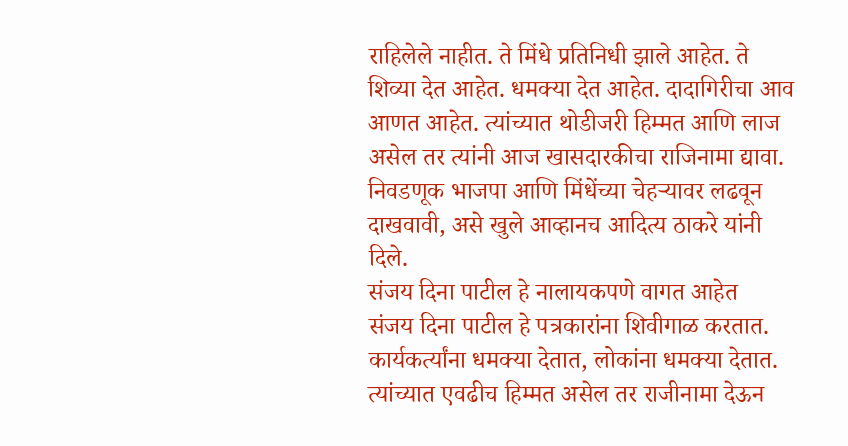राहिलेले नाहीत. ते मिंधे प्रतिनिधी झाले आहेत. ते शिव्या देत आहेत. धमक्या देत आहेत. दादागिरीचा आव आणत आहेत. त्यांच्यात थोडीजरी हिम्मत आणि लाज असेल तर त्यांनी आज खासदारकीचा राजिनामा द्यावा. निवडणूक भाजपा आणि मिंधेंच्या चेहऱ्यावर लढवून दाखवावी, असे खुले आव्हानच आदित्य ठाकरे यांनी दिले.
संजय दिना पाटील हे नालायकपणे वागत आहेत
संजय दिना पाटील हे पत्रकारांना शिवीगाळ करतात. कार्यकर्त्यांना धमक्या देतात, लोकांना धमक्या देतात. त्यांच्यात एवढीच हिम्मत असेल तर राजीनामा देऊन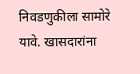निवडणुकीला सामोरे यावे. खासदारांना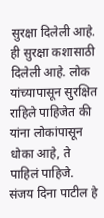सुरक्षा दिलेली आहे. ही सुरक्षा कशासाठी दिलेली आहे. लोक यांच्यापासून सुरक्षित राहिले पाहिजेत की यांना लोकांपासून धोका आहे, ते पाहिलं पाहिजे. संजय दिना पाटील हे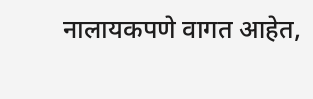नालायकपणे वागत आहेत,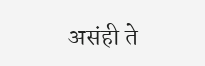असंही ते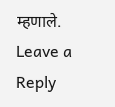म्हणाले.
Leave a Reply